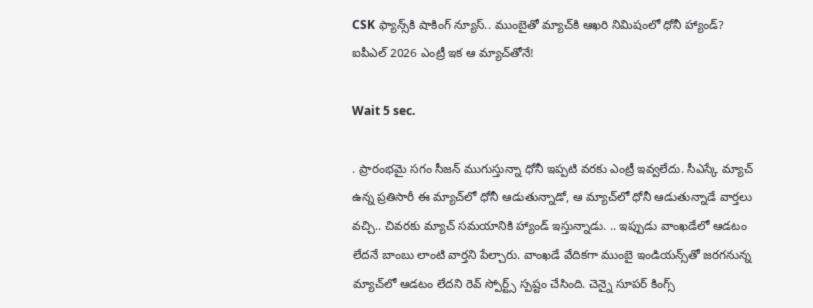CSK ఫ్యాన్స్‌కి షాకింగ్ న్యూస్.. ముంబై‌తో మ్యాచ్‌కి ఆఖరి నిమిషంలో ధోనీ హ్యాండ్? ఐపీఎల్ 2026 ఎంట్రీ ఇక ఆ మ్యాచ్‌తోనే!

Wait 5 sec.

. ప్రారంభమై సగం సీజన్ ముగుస్తున్నా ధోనీ ఇప్పటి వరకు ఎంట్రీ ఇవ్వలేదు. సీఎస్కే మ్యాచ్ ఉన్న ప్రతిసారీ ఈ మ్యాచ్‌లో ధోనీ ఆడుతున్నాడో, ఆ మ్యాచ్‌లో ధోనీ ఆడుతున్నాడే వార్తలు వచ్చి.. చివరకు మ్యాచ్ సమయానికి హ్యాండ్ ఇస్తున్నాడు. .. ఇప్పుడు వాంఖడేలో ఆడటం లేదనే బాంబు లాంటి వార్తని పేల్చారు. వాంఖడే వేదికగా ముంబై ఇండియన్స్‌తో జరగనున్న మ్యాచ్‌లో ఆడటం లేదని రెవ్ స్పోర్ట్స్ స్పష్టం చేసింది. చెన్నై సూపర్ కింగ్స్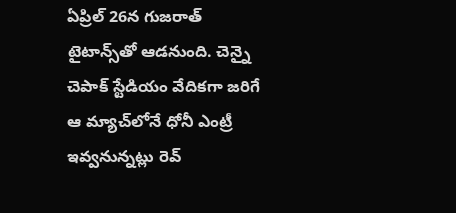ఏప్రిల్ 26న గుజరాత్ టైటాన్స్‌తో ఆడనుంది. చెన్నై చెపాక్ స్టేడియం వేదికగా జరిగే ఆ మ్యాచ్‌లోనే ధోనీ ఎంట్రీ ఇవ్వనున్నట్లు రెవ్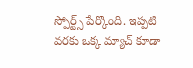స్పోర్ట్స్ పేర్కొంది. ఇప్పటి వరకు ఒక్క మ్యాచ్ కూడా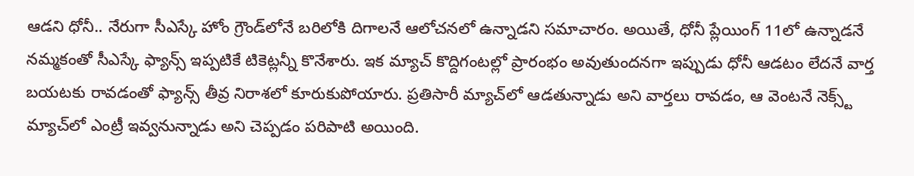ఆడని ధోనీ.. నేరుగా సీఎస్కే హోం గ్రౌండ్‌లోనే బరిలోకి దిగాలనే ఆలోచనలో ఉన్నాడని సమాచారం. అయితే, ధోనీ ప్లేయింగ్ 11లో ఉన్నాడనే నమ్మకంతో సీఎస్కే ఫ్యాన్స్ ఇప్పటికే టికెట్లన్నీ కొనేశారు. ఇక మ్యాచ్ కొద్దిగంటల్లో ప్రారంభం అవుతుందనగా ఇప్పుడు ధోనీ ఆడటం లేదనే వార్త బయటకు రావడంతో ఫ్యాన్స్ తీవ్ర నిరాశలో కూరుకుపోయారు. ప్రతిసారీ మ్యాచ్‌లో ఆడతున్నాడు అని వార్తలు రావడం, ఆ వెంటనే నెక్స్ట్ మ్యాచ్‌లో ఎంట్రీ ఇవ్వనున్నాడు అని చెప్పడం పరిపాటి అయింది.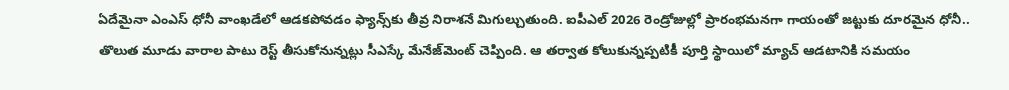ఏదేమైనా ఎంఎస్ ధోనీ వాంఖడేలో ఆడకపోవడం ఫ్యాన్స్‌కు తీవ్ర నిరాశనే మిగుల్చుతుంది. ఐపీఎల్ 2026 రెండ్రోజుల్లో ప్రారంభమనగా గాయంతో జట్టుకు దూరమైన ధోనీ.. తొలుత మూడు వారాల పాటు రెస్ట్ తీసుకోనున్నట్లు సీఎస్కే మేనేజ్‌మెంట్ చెప్పింది. ఆ తర్వాత కోలుకున్నప్పటికీ పూర్తి స్థాయిలో మ్యాచ్ ఆడటానికి సమయం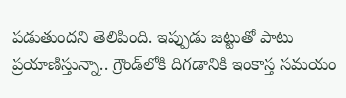పడుతుందని తెలిపింది. ఇప్పుడు జట్టుతో పాటు ప్రయాణిస్తున్నా.. గ్రౌండ్‌లోకి దిగడానికి ఇంకాస్త సమయం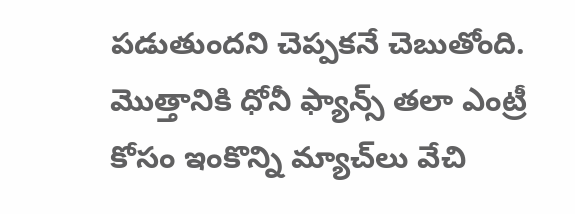పడుతుందని చెప్పకనే చెబుతోంది. మొత్తానికి ధోనీ ఫ్యాన్స్ తలా ఎంట్రీ కోసం ఇంకొన్ని మ్యాచ్‌లు వేచి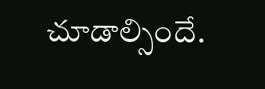చూడాల్సిందే.